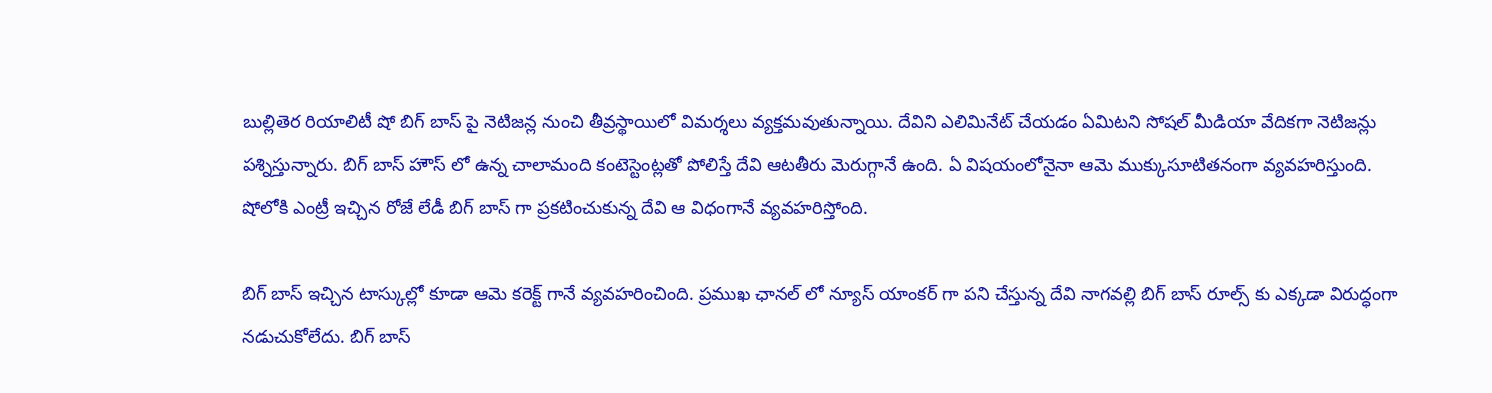బుల్లితెర రియాలిటీ షో బిగ్ బాస్ పై నెటిజన్ల నుంచి తీవ్రస్థాయిలో విమర్శలు వ్యక్తమవుతున్నాయి. దేవిని ఎలిమినేట్ చేయడం ఏమిటని సోషల్ మీడియా వేదికగా నెటిజన్లు పశ్నిస్తున్నారు. బిగ్ బాస్ హౌస్ లో ఉన్న చాలామంది కంటెస్టెంట్లతో పోలిస్తే దేవి ఆటతీరు మెరుగ్గానే ఉంది. ఏ విషయంలోనైనా ఆమె ముక్కుసూటితనంగా వ్యవహరిస్తుంది. షోలోకి ఎంట్రీ ఇచ్చిన రోజే లేడీ బిగ్ బాస్ గా ప్రకటించుకున్న దేవి ఆ విధంగానే వ్యవహరిస్తోంది.

బిగ్ బాస్ ఇచ్చిన టాస్కుల్లో కూడా ఆమె కరెక్ట్ గానే వ్యవహరించింది. ప్రముఖ ఛానల్ లో న్యూస్ యాంకర్ గా పని చేస్తున్న దేవి నాగవల్లి బిగ్ బాస్ రూల్స్ కు ఎక్కడా విరుద్ధంగా నడుచుకోలేదు. బిగ్ బాస్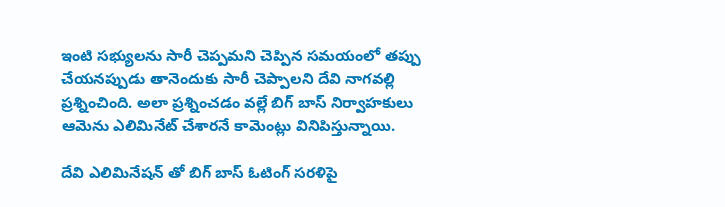ఇంటి సభ్యులను సారీ చెప్పమని చెప్పిన సమయంలో తప్పు చేయనప్పుడు తానెందుకు సారీ చెప్పాలని దేవి నాగవల్లి ప్రశ్నించింది. అలా ప్రశ్నించడం వల్లే బిగ్ బాస్ నిర్వాహకులు ఆమెను ఎలిమినేట్ చేశారనే కామెంట్లు వినిపిస్తున్నాయి.

దేవి ఎలిమినేషన్ తో బిగ్ బాస్ ఓటింగ్ సరళిపై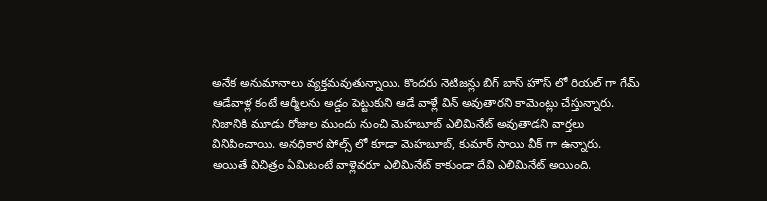అనేక అనుమానాలు వ్యక్తమవుతున్నాయి. కొందరు నెటిజన్లు బిగ్ బాస్ హౌస్ లో రియల్ గా గేమ్ ఆడేవాళ్ల కంటే ఆర్మీలను అడ్డం పెట్టుకుని ఆడే వాళ్లే విన్ అవుతారని కామెంట్లు చేస్తున్నారు. నిజానికి మూడు రోజుల ముందు నుంచి మెహబూబ్ ఎలిమినేట్ అవుతాడని వార్తలు వినిపించాయి. అనధికార పోల్స్ లో కూడా మెహబూబ్, కుమార్ సాయి వీక్ గా ఉన్నారు.
అయితే విచిత్రం ఏమిటంటే వాళ్లెవరూ ఎలిమినేట్ కాకుండా దేవి ఎలిమినేట్ అయింది.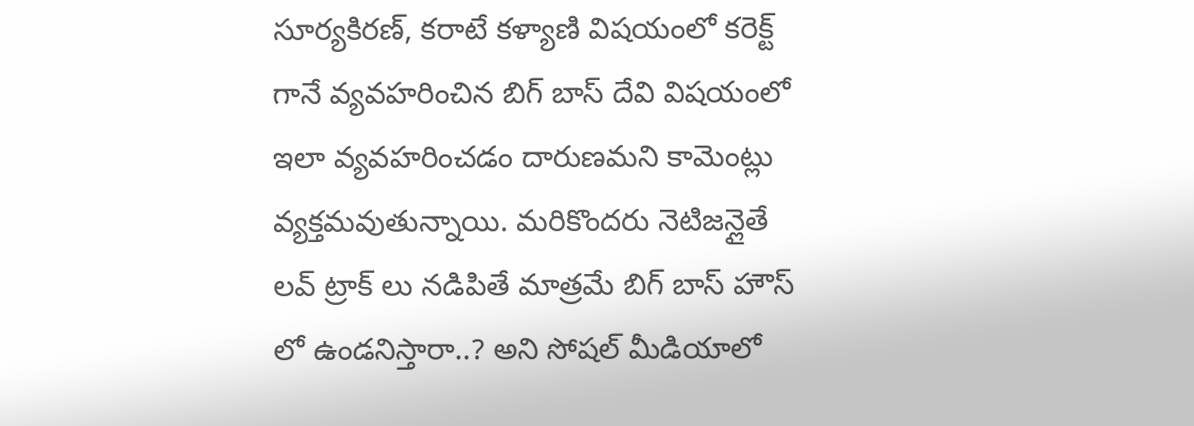సూర్యకిరణ్, కరాటే కళ్యాణి విషయంలో కరెక్ట్ గానే వ్యవహరించిన బిగ్ బాస్ దేవి విషయంలో ఇలా వ్యవహరించడం దారుణమని కామెంట్లు వ్యక్తమవుతున్నాయి. మరికొందరు నెటిజన్లైతే లవ్ ట్రాక్ లు నడిపితే మాత్రమే బిగ్ బాస్ హౌస్ లో ఉండనిస్తారా..? అని సోషల్ మీడియాలో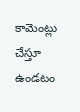కామెంట్లు చేస్తూ ఉండటం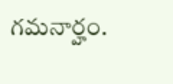గమనార్హం.